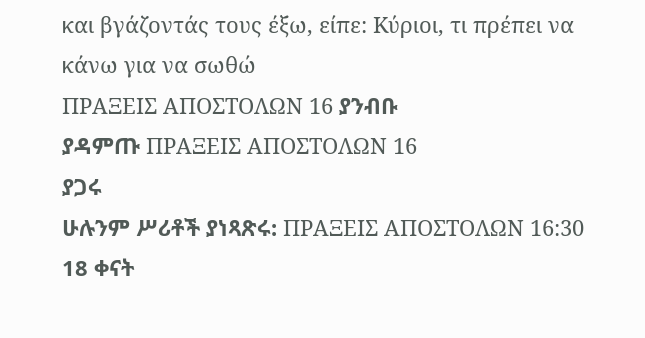και βγάζοντάς τους έξω, είπε: Kύριοι, τι πρέπει να κάνω για να σωθώ
ΠΡΑΞΕΙΣ ΑΠΟΣΤΟΛΩΝ 16 ያንብቡ
ያዳምጡ ΠΡΑΞΕΙΣ ΑΠΟΣΤΟΛΩΝ 16
ያጋሩ
ሁሉንም ሥሪቶች ያነጻጽሩ: ΠΡΑΞΕΙΣ ΑΠΟΣΤΟΛΩΝ 16:30
18 ቀናት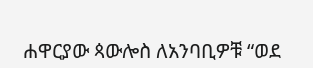ሐዋርያው ጳውሎስ ለአንባቢዎቹ “ወደ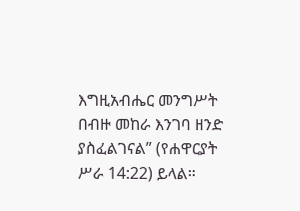እግዚአብሔር መንግሥት በብዙ መከራ እንገባ ዘንድ ያስፈልገናል” (የሐዋርያት ሥራ 14:22) ይላል።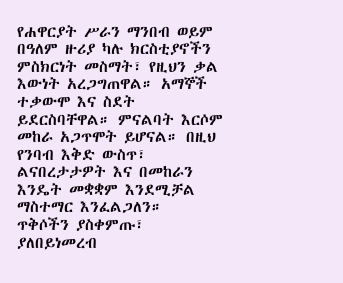የሐዋርያት ሥራን ማንበብ ወይም በዓለም ዙሪያ ካሉ ክርስቲያኖችን ምስክርነት መስማት፣ የዚህን ቃል እውነት አረጋግጠዋል። አማኞች ተቃውሞ እና ስደት ይደርስባቸዋል። ምናልባት እርሶም መከራ አጋጥሞት ይሆናል። በዚህ የንባብ እቅድ ውስጥ፣ ልናበረታታዎት እና በመከራን እንዴት መቋቋም እንደሚቻል ማስተማር እንፈልጋለን።
ጥቅሶችን ያስቀምጡ፣ ያለበይነመረብ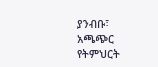ያንብቡ፣ አጫጭር የትምህርት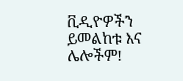ቪዲዮዎችን ይመልከቱ እና ሌሎችም!